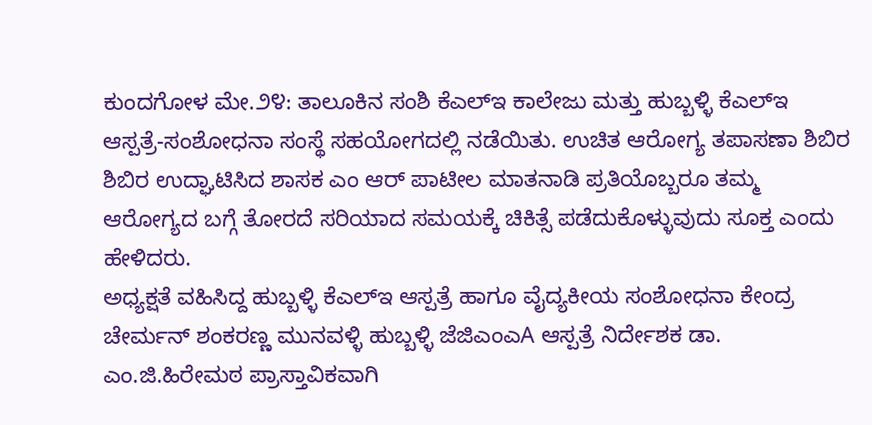ಕುಂದಗೋಳ ಮೇ.೨೪: ತಾಲೂಕಿನ ಸಂಶಿ ಕೆಎಲ್ಇ ಕಾಲೇಜು ಮತ್ತು ಹುಬ್ಬಳ್ಳಿ ಕೆಎಲ್ಇ ಆಸ್ಪತ್ರೆ-ಸಂಶೋಧನಾ ಸಂಸ್ಥೆ ಸಹಯೋಗದಲ್ಲಿ ನಡೆಯಿತು. ಉಚಿತ ಆರೋಗ್ಯ ತಪಾಸಣಾ ಶಿಬಿರ ಶಿಬಿರ ಉದ್ಘಾಟಿಸಿದ ಶಾಸಕ ಎಂ ಆರ್ ಪಾಟೀಲ ಮಾತನಾಡಿ ಪ್ರತಿಯೊಬ್ಬರೂ ತಮ್ಮ ಆರೋಗ್ಯದ ಬಗ್ಗೆ ತೋರದೆ ಸರಿಯಾದ ಸಮಯಕ್ಕೆ ಚಿಕಿತ್ಸೆ ಪಡೆದುಕೊಳ್ಳುವುದು ಸೂಕ್ತ ಎಂದು ಹೇಳಿದರು.
ಅಧ್ಯಕ್ಷತೆ ವಹಿಸಿದ್ದ ಹುಬ್ಬಳ್ಳಿ ಕೆಎಲ್ಇ ಆಸ್ಪತ್ರೆ ಹಾಗೂ ವೈದ್ಯಕೀಯ ಸಂಶೋಧನಾ ಕೇಂದ್ರ ಚೇರ್ಮನ್ ಶಂಕರಣ್ಣ ಮುನವಳ್ಳಿ ಹುಬ್ಬಳ್ಳಿ ಜೆಜಿಎಂಎA ಆಸ್ಪತ್ರೆ ನಿರ್ದೇಶಕ ಡಾ. ಎಂ.ಜಿ.ಹಿರೇಮಠ ಪ್ರಾಸ್ತಾವಿಕವಾಗಿ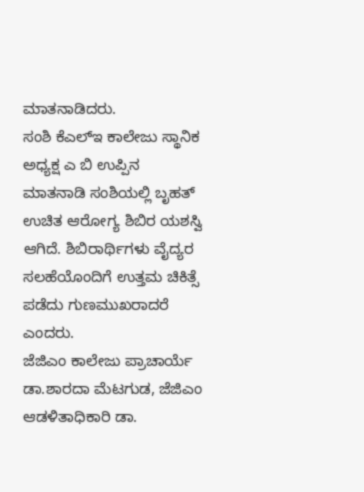ಮಾತನಾಡಿದರು.
ಸಂಶಿ ಕೆಎಲ್ಇ ಕಾಲೇಜು ಸ್ಥಾನಿಕ ಅಧ್ಯಕ್ಷ ಎ ಬಿ ಉಪ್ಪಿನ ಮಾತನಾಡಿ ಸಂಶಿಯಲ್ಲಿ ಬೃಹತ್ ಉಚಿತ ಆರೋಗ್ಯ ಶಿಬಿರ ಯಶಸ್ವಿ ಆಗಿದೆ. ಶಿಬಿರಾರ್ಥಿಗಳು ವೈದ್ಯರ ಸಲಹೆಯೊಂದಿಗೆ ಉತ್ತಮ ಚಿಕಿತ್ಸೆ ಪಡೆದು ಗುಣಮುಖರಾದರೆ ಎಂದರು.
ಜೆಜಿಎಂ ಕಾಲೇಜು ಪ್ರಾಚಾರ್ಯೆ ಡಾ.ಶಾರದಾ ಮೆಟಗುಡ, ಜೆಜಿಎಂ ಆಡಳಿತಾಧಿಕಾರಿ ಡಾ.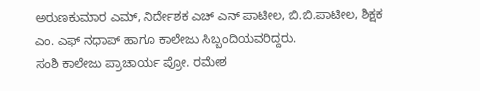ಅರುಣಕುಮಾರ ಎಮ್, ನಿರ್ದೇಶಕ ಎಚ್ ಎನ್ ಪಾಟೀಲ, ಬಿ.ಬಿ.ಪಾಟೀಲ, ಶಿಕ್ಷಕ ಎಂ. ಎಫ್ ನಧಾಪ್ ಹಾಗೂ ಕಾಲೇಜು ಸಿಬ್ಬಂದಿಯವರಿದ್ದರು.
ಸಂಶಿ ಕಾಲೇಜು ಪ್ರಾಚಾರ್ಯ ಪ್ರೋ. ರಮೇಶ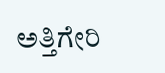ಅತ್ತಿಗೇರಿ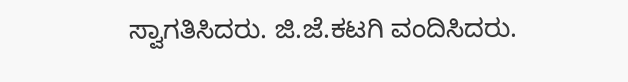ಸ್ವಾಗತಿಸಿದರು. ಜಿ.ಜೆ.ಕಟಗಿ ವಂದಿಸಿದರು.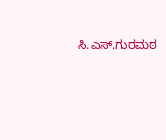ಸಿ.ಎಸ್.ಗುರಮಠ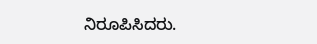ನಿರೂಪಿಸಿದರು.